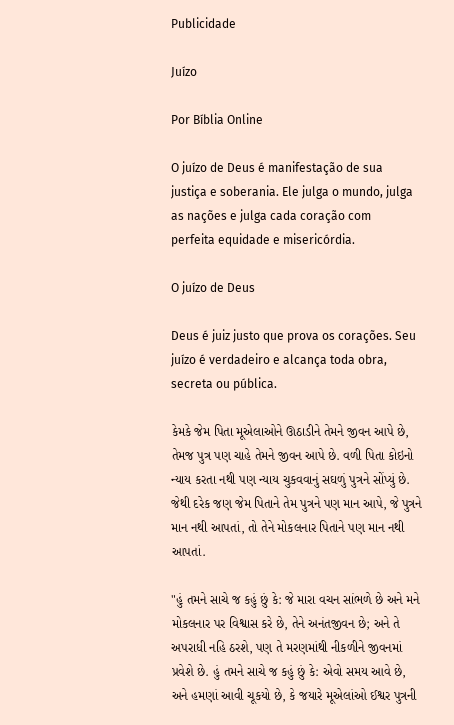Publicidade

Juízo

Por Bíblia Online

O juízo de Deus é manifestação de sua justiça e soberania. Ele julga o mundo, julga as nações e julga cada coração com perfeita equidade e misericórdia.

O juízo de Deus

Deus é juiz justo que prova os corações. Seu juízo é verdadeiro e alcança toda obra, secreta ou pública.

કેમકે જેમ પિતા મૂએલાઓને ઊઠાડીને તેમને જીવન આપે છે, તેમજ પુત્ર પણ ચાહે તેમને જીવન આપે છે. વળી પિતા કોઇનો ન્યાય કરતા નથી પણ ન્યાય ચુકવવાનું સઘળું પુત્રને સોંપ્યું છે. જેથી દરેક જણ જેમ પિતાને તેમ પુત્રને પણ માન આપે, જે પુત્રને માન નથી આપતાં, તો તેને મોકલનાર પિતાને પણ માન નથી આપતાં.

"હું તમને સાચે જ કહું છું કે: જે મારા વચન સાંભળે છે અને મને મોકલનાર પર વિશ્વાસ કરે છે, તેને અનંતજીવન છે; અને તે અપરાધી નહિ ઠરશે, પણ તે મરણમાંથી નીકળીને જીવનમાં પ્રવેશે છે. હું તમને સાચે જ કહું છું કે: એવો સમય આવે છે, અને હમણાં આવી ચૂકયો છે, કે જયારે મૂએલાંઓ ઈશ્વર પુત્રની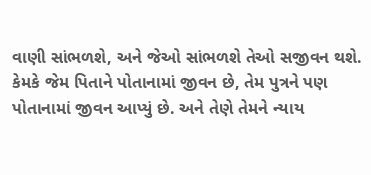વાણી સાંભળશે, અને જેઓ સાંભળશે તેઓ સજીવન થશે. કેમકે જેમ પિતાને પોતાનામાં જીવન છે, તેમ પુત્રને પણ પોતાનામાં જીવન આપ્યું છે. અને તેણે તેમને ન્યાય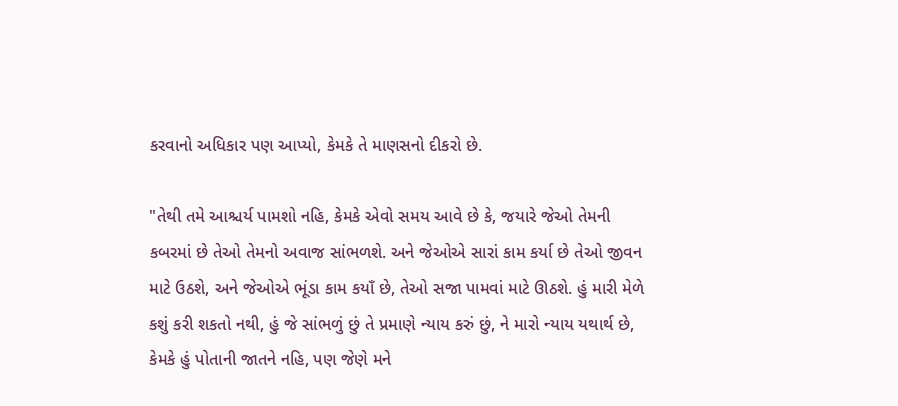કરવાનો અધિકાર પણ આપ્યો, કેમકે તે માણસનો દીકરો છે.

"તેથી તમે આશ્ચર્ય પામશો નહિ, કેમકે એવો સમય આવે છે કે, જયારે જેઓ તેમની કબરમાં છે તેઓ તેમનો અવાજ સાંભળશે. અને જેઓએ સારાં કામ કર્યા છે તેઓ જીવન માટે ઉઠશે, અને જેઓએ ભૂંડા કામ કયાઁ છે, તેઓ સજા પામવાં માટે ઊઠશે. હું મારી મેળે કશું કરી શકતો નથી, હું જે સાંભળું છું તે પ્રમાણે ન્યાય કરું છું, ને મારો ન્યાય યથાર્થ છે, કેમકે હું પોતાની જાતને નહિ, પણ જેણે મને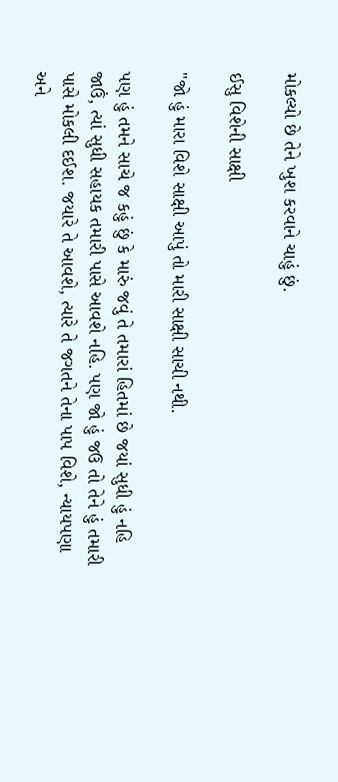મોકલ્યો છે તેને ખુશ કરવાને ચાહું છું.

ઈસુ વિશેની સાક્ષી

"જો હું મારા વિશે સાક્ષી આપું તો મારી સાક્ષી સાચી નથી.

પણ હું તમને સાચે જ કહું છું કે મારું જવું તે તમારાં હિતમાં છે જયાં સુધી હું નહિ જાઉં, ત્યાં સુધી સહાયક તમારી પાસે આવશે નહિ. પણ જો હું જઉ તો તેને હું તમારી પાસે મોકલી દઈશ. જયારે તે આવશે, ત્યારે તે જગતને તેના પાપ વિશે, ન્યાયપણા અને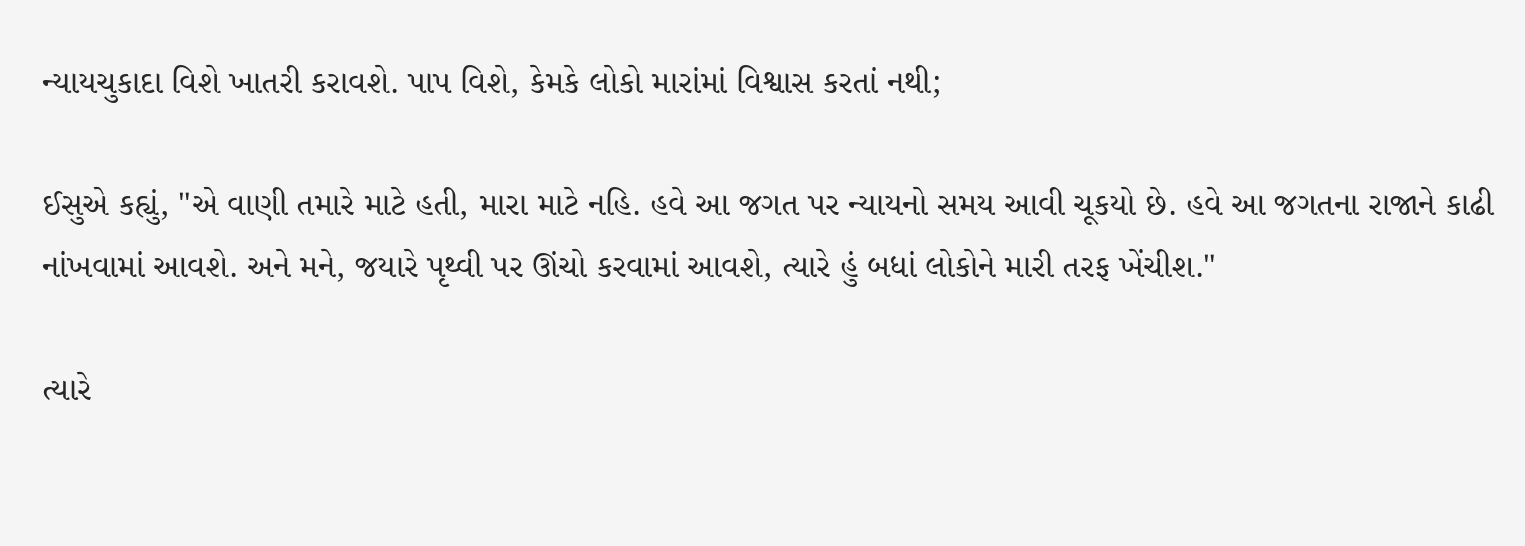ન્યાયચુકાદા વિશે ખાતરી કરાવશે. પાપ વિશે, કેમકે લોકો મારાંમાં વિશ્વાસ કરતાં નથી;

ઈસુએ કહ્યું, "એ વાણી તમારે માટે હતી, મારા માટે નહિ. હવે આ જગત પર ન્યાયનો સમય આવી ચૂકયો છે. હવે આ જગતના રાજાને કાઢી નાંખવામાં આવશે. અને મને, જયારે પૃથ્વી પર ઊંચો કરવામાં આવશે, ત્યારે હું બધાં લોકોને મારી તરફ ખેંચીશ."

ત્યારે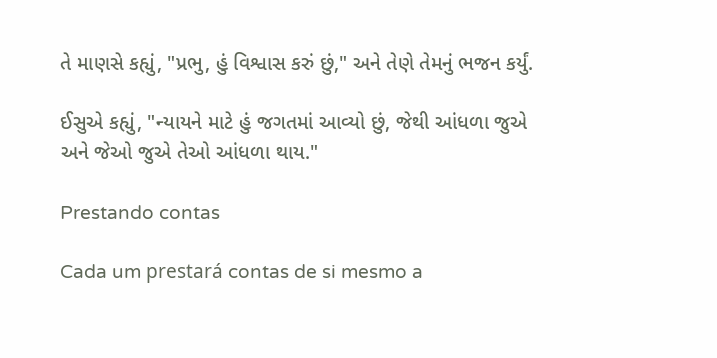તે માણસે કહ્યું, "પ્રભુ, હું વિશ્વાસ કરું છું," અને તેણે તેમનું ભજન કર્યું.

ઈસુએ કહ્યું, "ન્યાયને માટે હું જગતમાં આવ્યો છું, જેથી આંધળા જુએ અને જેઓ જુએ તેઓ આંધળા થાય."

Prestando contas

Cada um prestará contas de si mesmo a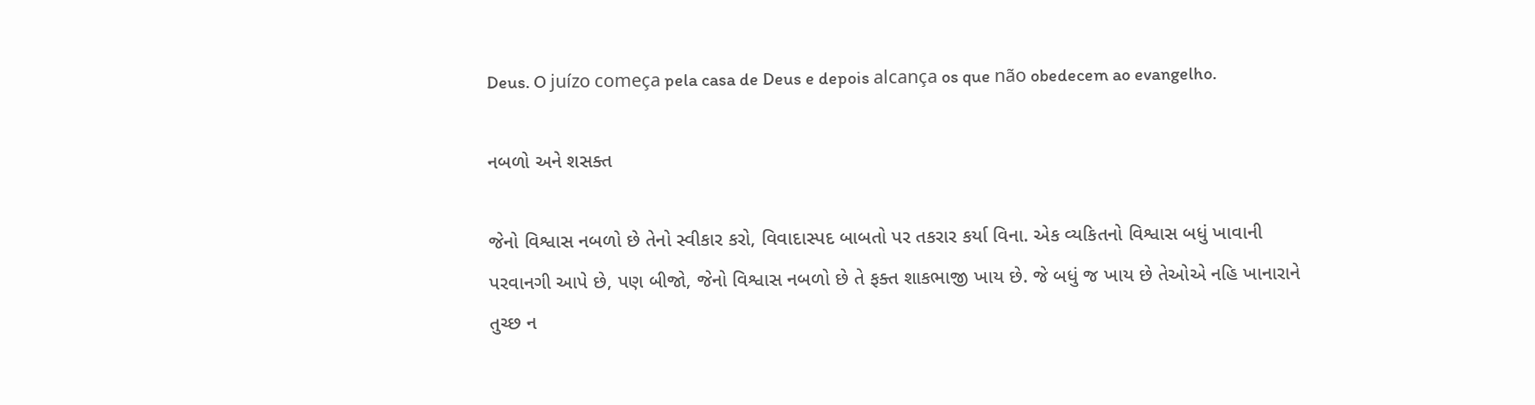Deus. O juízo começa pela casa de Deus e depois alcança os que não obedecem ao evangelho.

નબળો અને શસક્ત

જેનો વિશ્વાસ નબળો છે તેનો સ્વીકાર કરો, વિવાદાસ્પદ બાબતો પર તકરાર કર્યા વિના. એક વ્યકિતનો વિશ્વાસ બધું ખાવાની પરવાનગી આપે છે, પણ બીજો, જેનો વિશ્વાસ નબળો છે તે ફક્ત શાકભાજી ખાય છે. જે બધું જ ખાય છે તેઓએ નહિ ખાનારાને તુચ્છ ન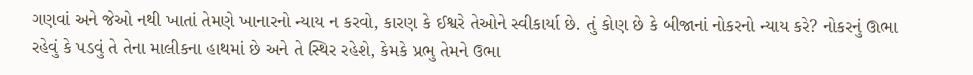ગણવાં અને જેઓ નથી ખાતાં તેમણે ખાનારનો ન્યાય ન કરવો, કારણ કે ઈશ્વરે તેઓને સ્વીકાર્યા છે. તું કોણ છે કે બીજાનાં નોકરનો ન્યાય કરે? નોકરનું ઊભા રહેવું કે પડવું તે તેના માલીકના હાથમાં છે અને તે સ્થિર રહેશે, કેમકે પ્રભુ તેમને ઉભા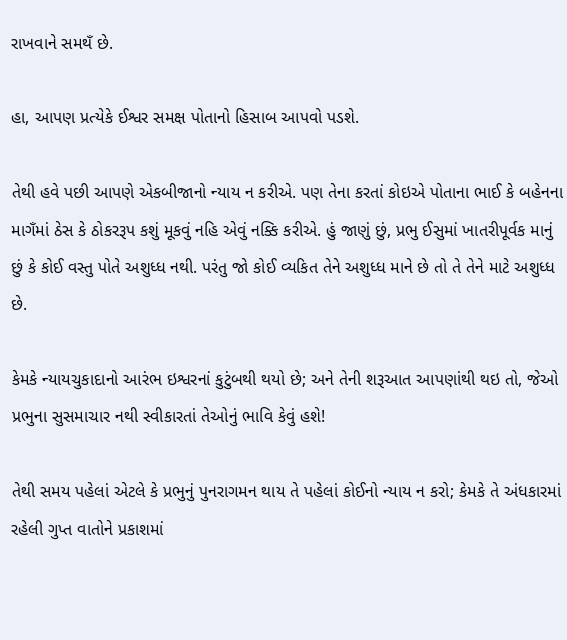રાખવાને સમથઁ છે.

હા, આપણ પ્રત્યેકે ઈશ્વર સમક્ષ પોતાનો હિસાબ આપવો પડશે.

તેથી હવે પછી આપણે એકબીજાનો ન્યાય ન કરીએ. પણ તેના કરતાં કોઇએ પોતાના ભાઈ કે બહેનના માગઁમાં ઠેસ કે ઠોકરરૂપ કશું મૂકવું નહિ એવું નક્કિ કરીએ. હું જાણું છું, પ્રભુ ઈસુમાં ખાતરીપૂર્વક માનું છું કે કોઈ વસ્તુ પોતે અશુધ્ધ નથી. પરંતુ જો કોઈ વ્યકિત તેને અશુધ્ધ માને છે તો તે તેને માટે અશુધ્ધ છે.

કેમકે ન્યાયચુકાદાનો આરંભ ઇશ્વરનાં કુટુંબથી થયો છે; અને તેની શરૂઆત આપણાંથી થઇ તો, જેઓ પ્રભુના સુસમાચાર નથી સ્વીકારતાં તેઓનું ભાવિ કેવું હશે!

તેથી સમય પહેલાં એટલે કે પ્રભુનું પુનરાગમન થાય તે પહેલાં કોઈનો ન્યાય ન કરો; કેમકે તે અંધકારમાં રહેલી ગુપ્ત વાતોને પ્રકાશમાં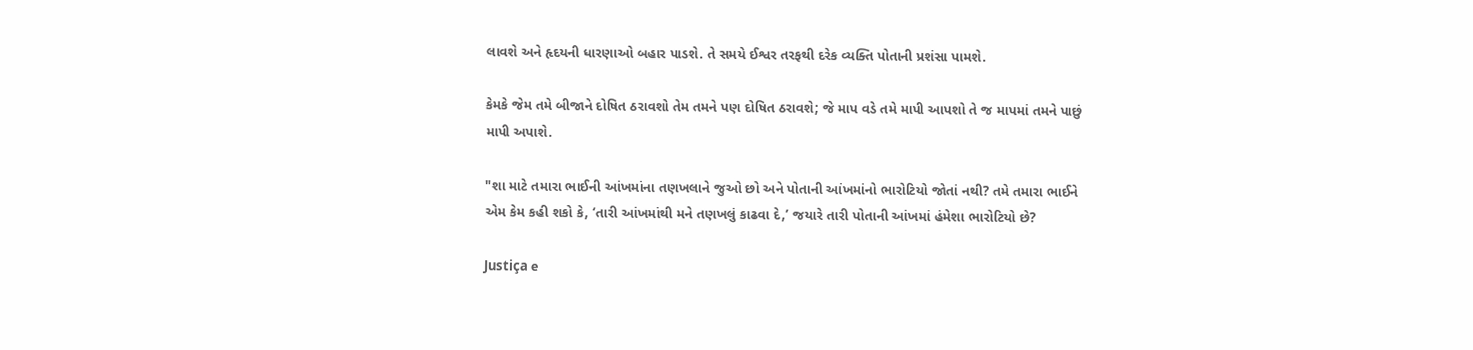લાવશે અને હૃદયની ધારણાઓ બહાર પાડશે. તે સમયે ઈશ્વર તરફથી દરેક વ્યક્તિ પોતાની પ્રશંસા પામશે.

કેમકે જેમ તમે બીજાને દોષિત ઠરાવશો તેમ તમને પણ દોષિત ઠરાવશે; જે માપ વડે તમે માપી આપશો તે જ માપમાં તમને પાછું માપી અપાશે.

"શા માટે તમારા ભાઈની આંખમાંના તણખલાને જુઓ છો અને પોતાની આંખમાંનો ભારોટિયો જોતાં નથી? તમે તમારા ભાઈને એમ કેમ કહી શકો કે, ‘તારી આંખમાંથી મને તણખલું કાઢવા દે,’ જયારે તારી પોતાની આંખમાં હંમેશા ભારોટિયો છે?

Justiça e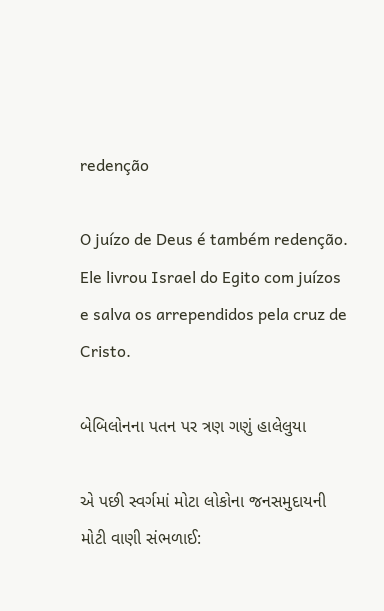redenção

O juízo de Deus é também redenção. Ele livrou Israel do Egito com juízos e salva os arrependidos pela cruz de Cristo.

બેબિલોનના પતન પર ત્રણ ગણું હાલેલુયા

એ પછી સ્વર્ગમાં મોટા લોકોના જનસમુદાયની મોટી વાણી સંભળાઈ: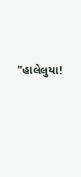"હાલેલુયા!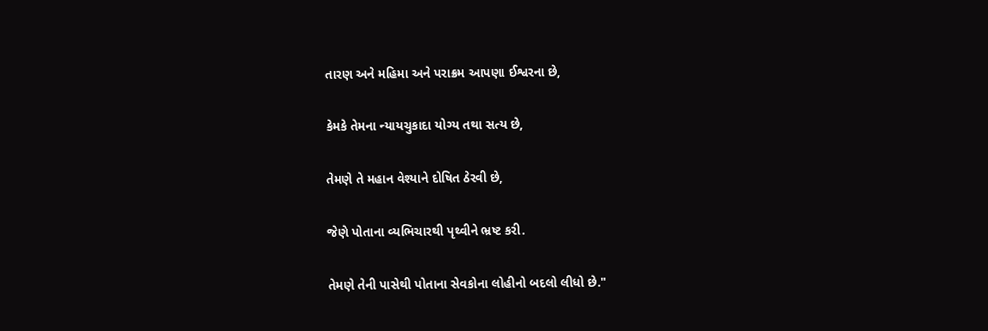તારણ અને મહિમા અને પરાક્રમ આપણા ઈશ્વરના છે,

કેમકે તેમના ન્યાયચુકાદા યોગ્ય તથા સત્ય છે,

તેમણે તે મહાન વેશ્યાને દોષિત ઠેરવી છે,

જેણે પોતાના વ્યભિચારથી પૃથ્વીને ભ્રષ્ટ કરી.

તેમણે તેની પાસેથી પોતાના સેવકોના લોહીનો બદલો લીધો છે."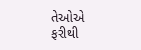તેઓએ ફરીથી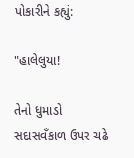પોકારીને કહ્યું:

"હાલેલુયા!

તેનો ધુમાડો સદાસવઁકાળ ઉપર ચઢે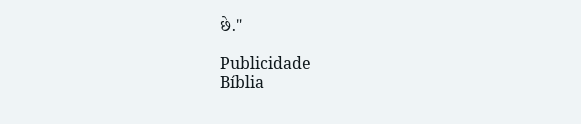છે."

Publicidade
Bíblia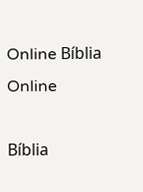Online Bíblia Online

Bíblia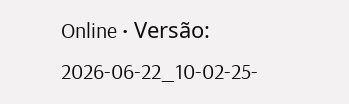Online • Versão: 2026-06-22_10-02-25-